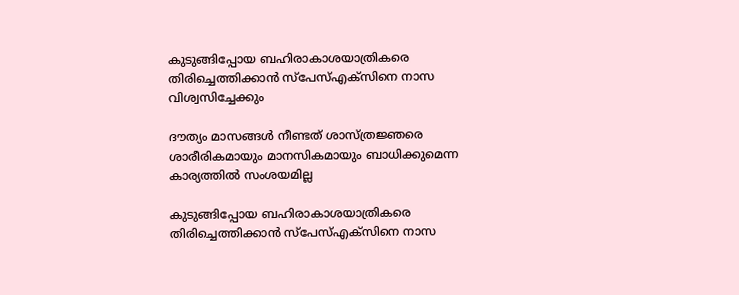കുടുങ്ങിപ്പോയ ബഹിരാകാശയാത്രികരെ തിരിച്ചെത്തിക്കാൻ സ്പേസ്എക്സിനെ നാസ വിശ്വസിച്ചേക്കും

ദൗത്യം മാസങ്ങൾ നീണ്ടത് ശാസ്ത്രജ്ഞരെ ശാരീരികമായും മാനസികമായും ബാധിക്കുമെന്ന കാര്യത്തിൽ സംശയമില്ല

കുടുങ്ങിപ്പോയ ബഹിരാകാശയാത്രികരെ തിരിച്ചെത്തിക്കാൻ സ്പേസ്എക്സിനെ നാസ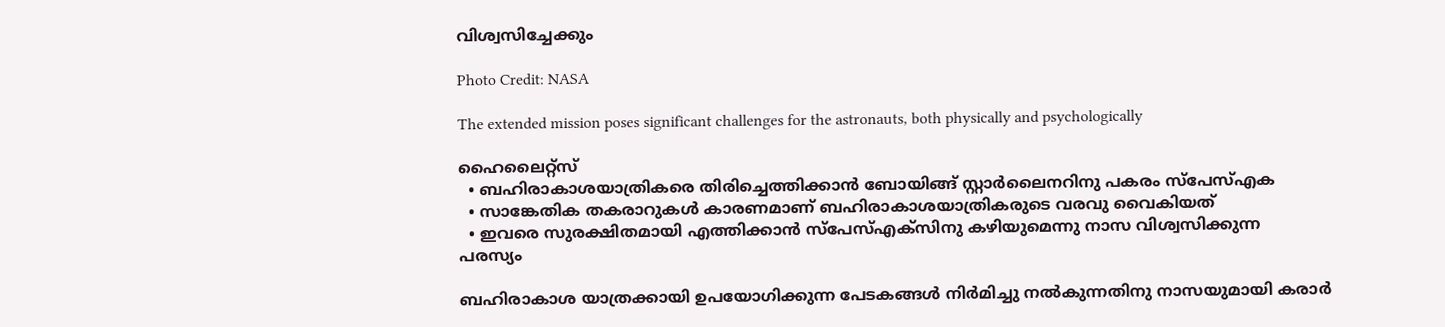വിശ്വസിച്ചേക്കും

Photo Credit: NASA

The extended mission poses significant challenges for the astronauts, both physically and psychologically

ഹൈലൈറ്റ്സ്
  • ബഹിരാകാശയാത്രികരെ തിരിച്ചെത്തിക്കാൻ ബോയിങ്ങ് സ്റ്റാർലൈനറിനു പകരം സ്പേസ്എക
  • സാങ്കേതിക തകരാറുകൾ കാരണമാണ് ബഹിരാകാശയാത്രികരുടെ വരവു വൈകിയത്
  • ഇവരെ സുരക്ഷിതമായി എത്തിക്കാൻ സ്പേസ്എക്സിനു കഴിയുമെന്നു നാസ വിശ്വസിക്കുന്ന
പരസ്യം

ബഹിരാകാശ യാത്രക്കായി ഉപയോഗിക്കുന്ന പേടകങ്ങൾ നിർമിച്ചു നൽകുന്നതിനു നാസയുമായി കരാർ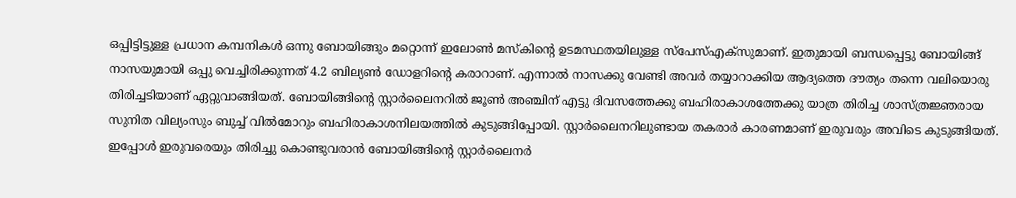ഒപ്പിട്ടിട്ടുള്ള പ്രധാന കമ്പനികൾ ഒന്നു ബോയിങ്ങും മറ്റൊന്ന് ഇലോൺ മസ്കിൻ്റെ ഉടമസ്ഥതയിലുള്ള സ്പേസ്എക്സുമാണ്. ഇതുമായി ബന്ധപ്പെട്ടു ബോയിങ്ങ് നാസയുമായി ഒപ്പു വെച്ചിരിക്കുന്നത് 4.2 ബില്യൺ ഡോളറിൻ്റെ കരാറാണ്. എന്നാൽ നാസക്കു വേണ്ടി അവർ തയ്യാറാക്കിയ ആദ്യത്തെ ദൗത്യം തന്നെ വലിയൊരു തിരിച്ചടിയാണ് ഏറ്റുവാങ്ങിയത്. ബോയിങ്ങിൻ്റെ സ്റ്റാർലൈനറിൽ ജൂൺ അഞ്ചിന് എട്ടു ദിവസത്തേക്കു ബഹിരാകാശത്തേക്കു യാത്ര തിരിച്ച ശാസ്ത്രജ്ഞരായ സുനിത വില്യംസും ബുച്ച് വിൽമോറും ബഹിരാകാശനിലയത്തിൽ കുടുങ്ങിപ്പോയി. സ്റ്റാർലൈനറിലുണ്ടായ തകരാർ കാരണമാണ് ഇരുവരും അവിടെ കുടുങ്ങിയത്. ഇപ്പോൾ ഇരുവരെയും തിരിച്ചു കൊണ്ടുവരാൻ ബോയിങ്ങിൻ്റെ സ്റ്റാർലൈനർ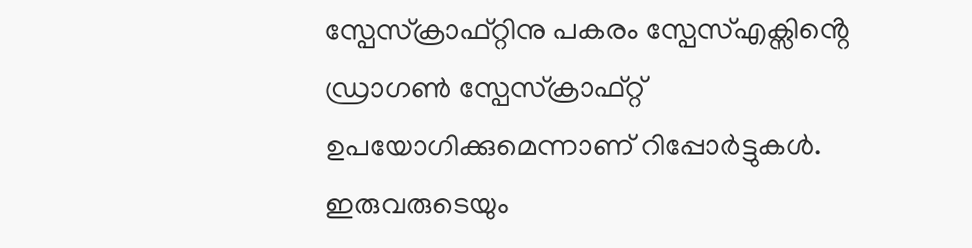സ്പേസ്ക്രാഫ്റ്റിനു പകരം സ്പേസ്എക്സിൻ്റെ ഡ്രാഗൺ സ്പേസ്ക്രാഫ്‌റ്റ് ഉപയോഗിക്കുമെന്നാണ് റിപ്പോർട്ടുകൾ. ഇരുവരുടെയും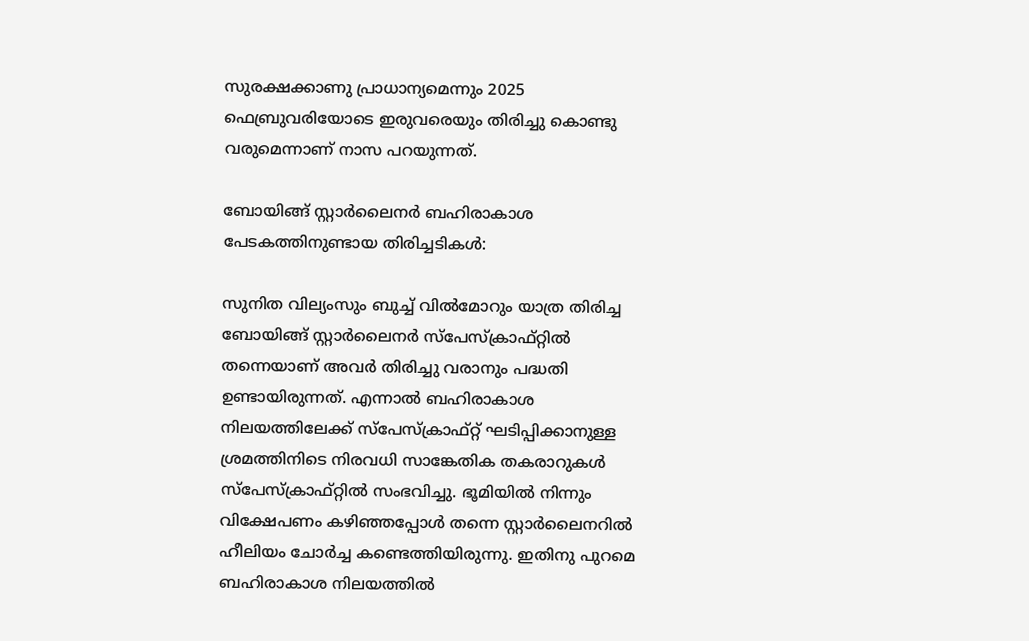സുരക്ഷക്കാണു പ്രാധാന്യമെന്നും 2025 ഫെബ്രുവരിയോടെ ഇരുവരെയും തിരിച്ചു കൊണ്ടു വരുമെന്നാണ് നാസ പറയുന്നത്.

ബോയിങ്ങ് സ്റ്റാർലൈനർ ബഹിരാകാശ പേടകത്തിനുണ്ടായ തിരിച്ചടികൾ:

സുനിത വില്യംസും ബുച്ച് വിൽമോറും യാത്ര തിരിച്ച ബോയിങ്ങ് സ്റ്റാർലൈനർ സ്പേസ്ക്രാഫ്റ്റിൽ തന്നെയാണ് അവർ തിരിച്ചു വരാനും പദ്ധതി ഉണ്ടായിരുന്നത്. എന്നാൽ ബഹിരാകാശ നിലയത്തിലേക്ക് സ്പേസ്ക്രാഫ്റ്റ് ഘടിപ്പിക്കാനുള്ള ശ്രമത്തിനിടെ നിരവധി സാങ്കേതിക തകരാറുകൾ സ്പേസ്ക്രാഫ്റ്റിൽ സംഭവിച്ചു. ഭൂമിയിൽ നിന്നും വിക്ഷേപണം കഴിഞ്ഞപ്പോൾ തന്നെ സ്റ്റാർലൈനറിൽ ഹീലിയം ചോർച്ച കണ്ടെത്തിയിരുന്നു. ഇതിനു പുറമെ ബഹിരാകാശ നിലയത്തിൽ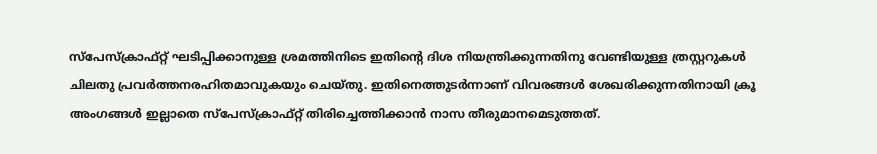സ്പേസ്ക്രാഫ്റ്റ് ഘടിപ്പിക്കാനുള്ള ശ്രമത്തിനിടെ ഇതിൻ്റെ ദിശ നിയന്ത്രിക്കുന്നതിനു വേണ്ടിയുള്ള ത്രസ്റ്ററുകൾ ചിലതു പ്രവർത്തനരഹിതമാവുകയും ചെയ്തു. ഇതിനെത്തുടർന്നാണ് വിവരങ്ങൾ ശേഖരിക്കുന്നതിനായി ക്രൂ അംഗങ്ങൾ ഇല്ലാതെ സ്പേസ്ക്രാഫ്റ്റ് തിരിച്ചെത്തിക്കാൻ നാസ തീരുമാനമെടുത്തത്.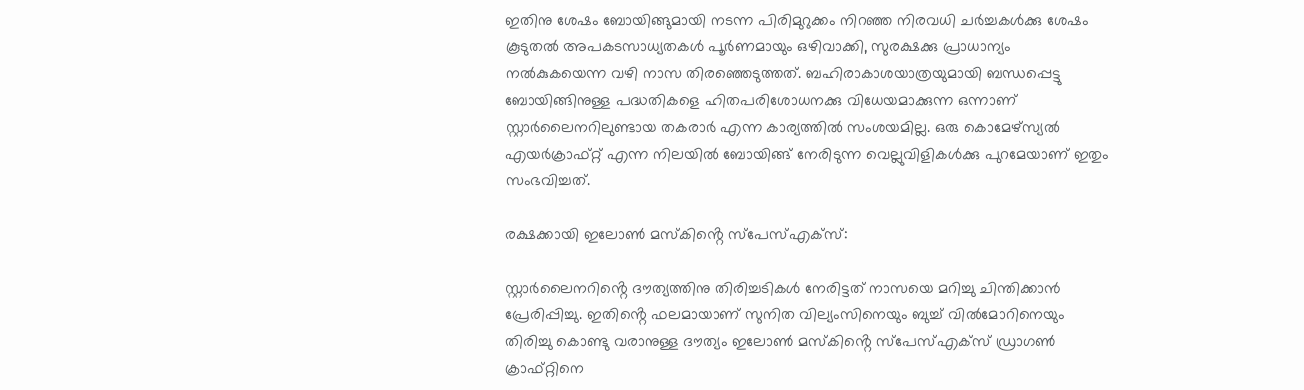ഇതിനു ശേഷം ബോയിങ്ങുമായി നടന്ന പിരിമുറുക്കം നിറഞ്ഞ നിരവധി ചർച്ചകൾക്കു ശേഷം കൂടുതൽ അപകടസാധ്യതകൾ പൂർണമായും ഒഴിവാക്കി, സുരക്ഷക്കു പ്രാധാന്യം നൽകുകയെന്ന വഴി നാസ തിരഞ്ഞെടുത്തത്. ബഹിരാകാശയാത്രയുമായി ബന്ധപ്പെട്ടു ബോയിങ്ങിനുള്ള പദ്ധതികളെ ഹിതപരിശോധനക്കു വിധേയമാക്കുന്ന ഒന്നാണ് സ്റ്റാർലൈനറിലുണ്ടായ തകരാർ എന്ന കാര്യത്തിൽ സംശയമില്ല. ഒരു കൊമേഴ്സ്യൽ എയർക്രാഫ്റ്റ് എന്ന നിലയിൽ ബോയിങ്ങ് നേരിടുന്ന വെല്ലുവിളികൾക്കു പുറമേയാണ് ഇതും സംഭവിച്ചത്.

രക്ഷക്കായി ഇലോൺ മസ്കിൻ്റെ സ്പേസ്എക്സ്:

സ്റ്റാർലൈനറിൻ്റെ ദൗത്യത്തിനു തിരിച്ചടികൾ നേരിട്ടത് നാസയെ മറിച്ചു ചിന്തിക്കാൻ പ്രേരിപ്പിച്ചു. ഇതിൻ്റെ ഫലമായാണ് സുനിത വില്യംസിനെയും ബുച്ച് വിൽമോറിനെയും തിരിച്ചു കൊണ്ടു വരാനുള്ള ദൗത്യം ഇലോൺ മസ്കിൻ്റെ സ്പേസ്എക്സ് ഡ്രാഗൺ ക്രാഫ്റ്റിനെ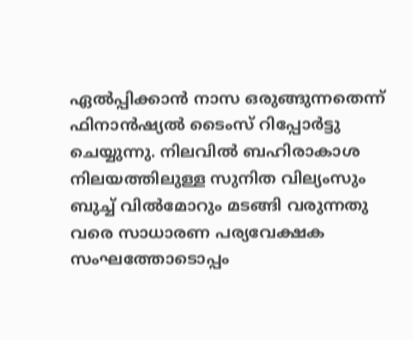ഏൽപ്പിക്കാൻ നാസ ഒരുങ്ങുന്നതെന്ന് ഫിനാൻഷ്യൽ ടൈംസ് റിപ്പോർട്ടു ചെയ്യുന്നു. നിലവിൽ ബഹിരാകാശ നിലയത്തിലുള്ള സുനിത വില്യംസും ബുച്ച് വിൽമോറും മടങ്ങി വരുന്നതു വരെ സാധാരണ പര്യവേക്ഷക സംഘത്തോടൊപ്പം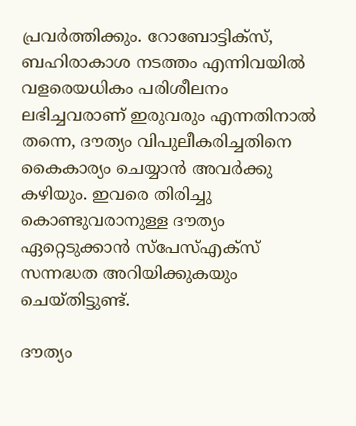പ്രവർത്തിക്കും. റോബോട്ടിക്സ്, ബഹിരാകാശ നടത്തം എന്നിവയിൽ വളരെയധികം പരിശീലനം ലഭിച്ചവരാണ് ഇരുവരും എന്നതിനാൽ തന്നെ, ദൗത്യം വിപുലീകരിച്ചതിനെ കൈകാര്യം ചെയ്യാൻ അവർക്കു കഴിയും. ഇവരെ തിരിച്ചു കൊണ്ടുവരാനുള്ള ദൗത്യം ഏറ്റെടുക്കാൻ സ്പേസ്എക്സ് സന്നദ്ധത അറിയിക്കുകയും ചെയ്തിട്ടുണ്ട്.

ദൗത്യം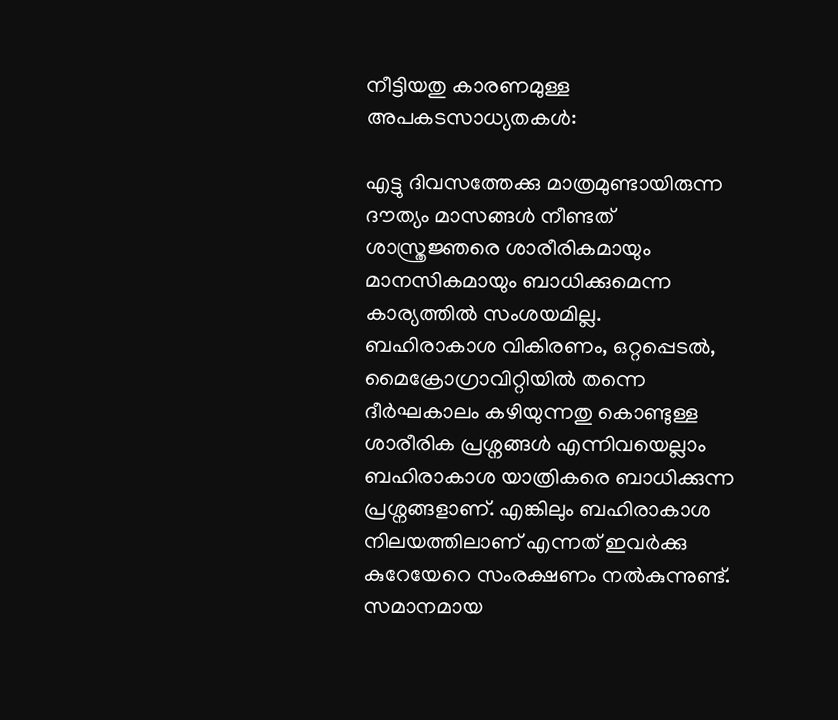നീട്ടിയതു കാരണമുള്ള അപകടസാധ്യതകൾ:

എട്ടു ദിവസത്തേക്കു മാത്രമുണ്ടായിരുന്ന ദൗത്യം മാസങ്ങൾ നീണ്ടത് ശാസ്ത്രജ്ഞരെ ശാരീരികമായും മാനസികമായും ബാധിക്കുമെന്ന കാര്യത്തിൽ സംശയമില്ല. ബഹിരാകാശ വികിരണം, ഒറ്റപ്പെടൽ, മൈക്രോഗ്രാവിറ്റിയിൽ തന്നെ ദീർഘകാലം കഴിയുന്നതു കൊണ്ടുള്ള ശാരീരിക പ്രശ്നങ്ങൾ എന്നിവയെല്ലാം ബഹിരാകാശ യാത്രികരെ ബാധിക്കുന്ന പ്രശ്നങ്ങളാണ്. എങ്കിലും ബഹിരാകാശ നിലയത്തിലാണ് എന്നത് ഇവർക്കു കുറേയേറെ സംരക്ഷണം നൽകുന്നുണ്ട്. സമാനമായ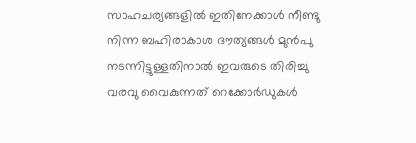സാഹചര്യങ്ങളിൽ ഇതിനേക്കാൾ നീണ്ടു നിന്ന ബഹിരാകാശ ദൗത്യങ്ങൾ മുൻപു നടന്നിട്ടുള്ളതിനാൽ ഇവരുടെ തിരിച്ചു വരവു വൈകുന്നത് റെക്കോർഡുകൾ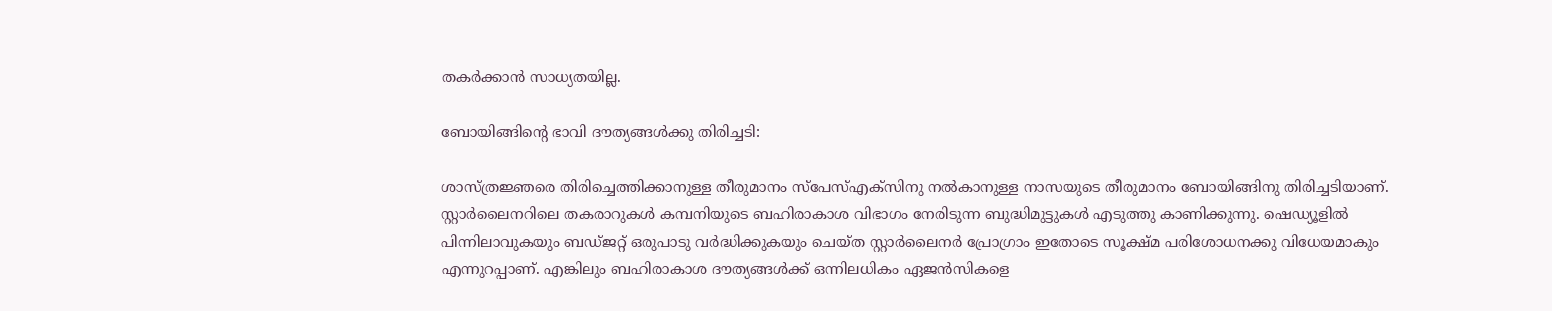തകർക്കാൻ സാധ്യതയില്ല.

ബോയിങ്ങിൻ്റെ ഭാവി ദൗത്യങ്ങൾക്കു തിരിച്ചടി:

ശാസ്ത്രജ്ഞരെ തിരിച്ചെത്തിക്കാനുള്ള തീരുമാനം സ്പേസ്എക്സിനു നൽകാനുള്ള നാസയുടെ തീരുമാനം ബോയിങ്ങിനു തിരിച്ചടിയാണ്. സ്റ്റാർലൈനറിലെ തകരാറുകൾ കമ്പനിയുടെ ബഹിരാകാശ വിഭാഗം നേരിടുന്ന ബുദ്ധിമുട്ടുകൾ എടുത്തു കാണിക്കുന്നു. ഷെഡ്യൂളിൽ പിന്നിലാവുകയും ബഡ്ജറ്റ് ഒരുപാടു വർദ്ധിക്കുകയും ചെയ്ത സ്റ്റാർലൈനർ പ്രോഗ്രാം ഇതോടെ സൂക്ഷ്മ പരിശോധനക്കു വിധേയമാകും എന്നുറപ്പാണ്. എങ്കിലും ബഹിരാകാശ ദൗത്യങ്ങൾക്ക് ഒന്നിലധികം ഏജൻസികളെ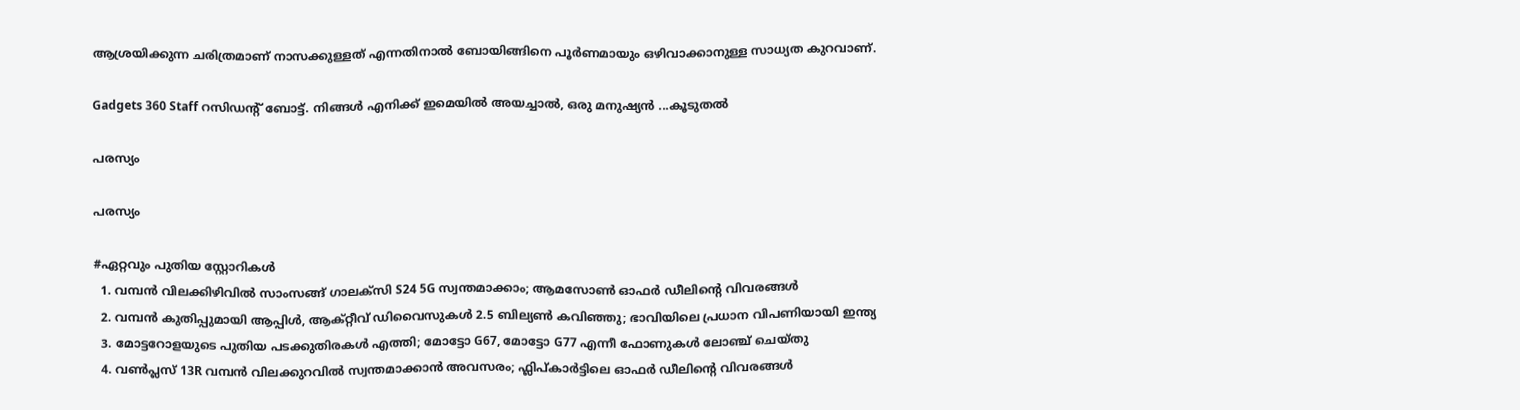ആശ്രയിക്കുന്ന ചരിത്രമാണ് നാസക്കുള്ളത് എന്നതിനാൽ ബോയിങ്ങിനെ പൂർണമായും ഒഴിവാക്കാനുള്ള സാധ്യത കുറവാണ്.

Gadgets 360 Staff റസിഡന്റ് ബോട്ട്. നിങ്ങൾ എനിക്ക് ഇമെയിൽ അയച്ചാൽ, ഒരു മനുഷ്യൻ ...കൂടുതൽ

പരസ്യം

പരസ്യം

#ഏറ്റവും പുതിയ സ്റ്റോറികൾ
  1. വമ്പൻ വിലക്കിഴിവിൽ സാംസങ്ങ് ഗാലക്സി S24 5G സ്വന്തമാക്കാം; ആമസോൺ ഓഫർ ഡീലിൻ്റെ വിവരങ്ങൾ
  2. വമ്പൻ കുതിപ്പുമായി ആപ്പിൾ, ആക്റ്റീവ് ഡിവൈസുകൾ 2.5 ബില്യൺ കവിഞ്ഞു; ഭാവിയിലെ പ്രധാന വിപണിയായി ഇന്ത്യ
  3. മോട്ടറോളയുടെ പുതിയ പടക്കുതിരകൾ എത്തി; മോട്ടോ G67, മോട്ടോ G77 എന്നീ ഫോണുകൾ ലോഞ്ച് ചെയ്തു
  4. വൺപ്ലസ് 13R വമ്പൻ വിലക്കുറവിൽ സ്വന്തമാക്കാൻ അവസരം; ഫ്ലിപ്കാർട്ടിലെ ഓഫർ ഡീലിൻ്റെ വിവരങ്ങൾ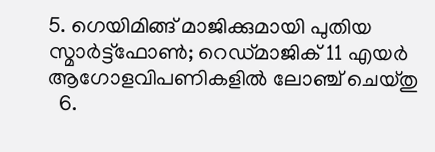5. ഗെയിമിങ്ങ് മാജിക്കുമായി പുതിയ സ്മാർട്ട്ഫോൺ; റെഡ്മാജിക് 11 എയർ ആഗോളവിപണികളിൽ ലോഞ്ച് ചെയ്തു
  6.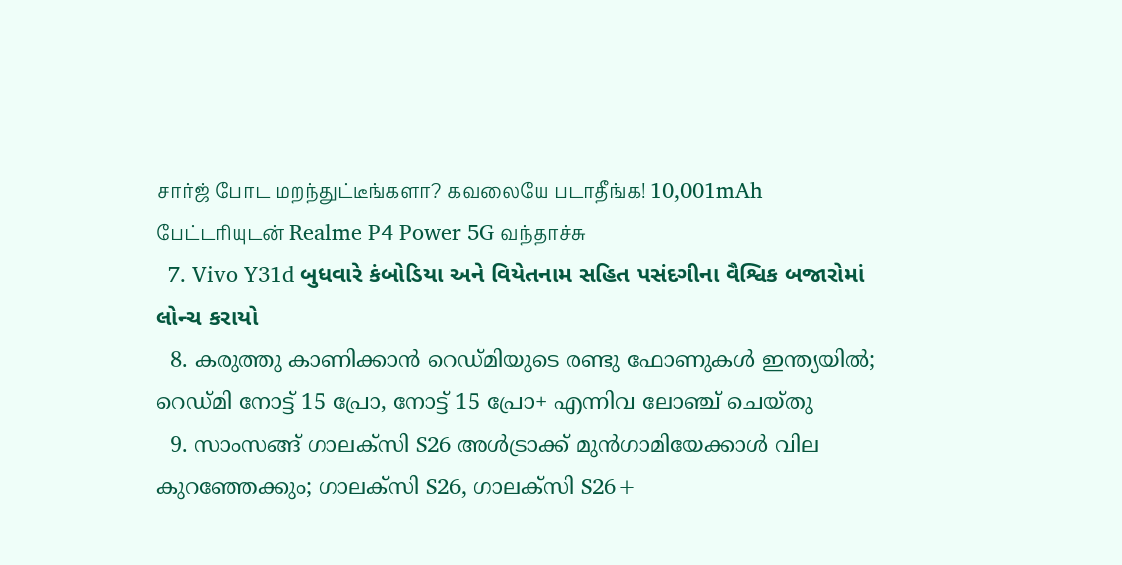சார்ஜ் போட மறந்துட்டீங்களா? கவலையே படாதீங்க! 10,001mAh பேட்டரியுடன் Realme P4 Power 5G வந்தாச்சு
  7. Vivo Y31d બુધવારે કંબોડિયા અને વિયેતનામ સહિત પસંદગીના વૈશ્વિક બજારોમાં લોન્ચ કરાયો
  8. കരുത്തു കാണിക്കാൻ റെഡ്മിയുടെ രണ്ടു ഫോണുകൾ ഇന്ത്യയിൽ; റെഡ്മി നോട്ട് 15 പ്രോ, നോട്ട് 15 പ്രോ+ എന്നിവ ലോഞ്ച് ചെയ്തു
  9. സാംസങ്ങ് ഗാലക്സി S26 അൾട്രാക്ക് മുൻഗാമിയേക്കാൾ വില കുറഞ്ഞേക്കും; ഗാലക്സി S26, ഗാലക്സി S26+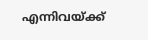എന്നിവയ്ക്ക്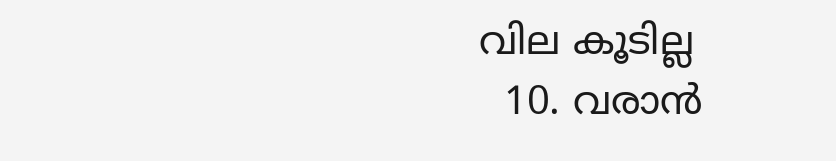വില കൂടില്ല
  10. വരാൻ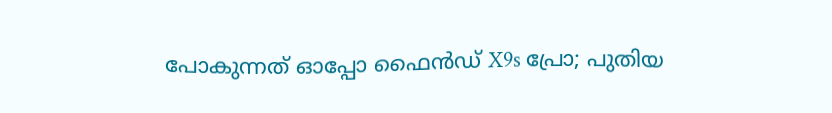പോകുന്നത് ഓപ്പോ ഫൈൻഡ് X9s പ്രോ; പുതിയ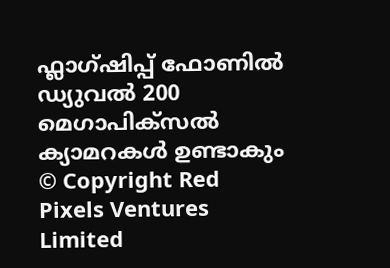ഫ്ലാഗ്ഷിപ്പ് ഫോണിൽ ഡ്യുവൽ 200 മെഗാപിക്സൽ ക്യാമറകൾ ഉണ്ടാകും
© Copyright Red Pixels Ventures Limited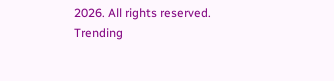2026. All rights reserved.
Trending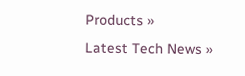Products »
Latest Tech News »